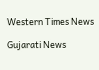Western Times News

Gujarati News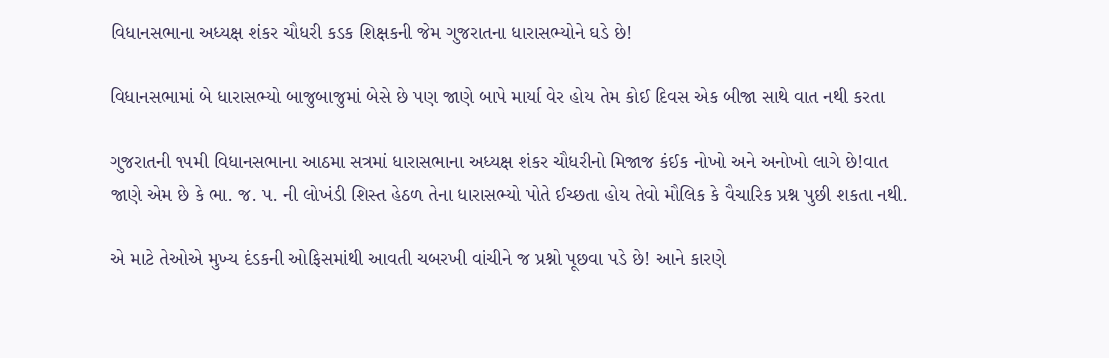વિધાનસભાના અધ્યક્ષ શંકર ચૌધરી કડક શિક્ષકની જેમ ગુજરાતના ધારાસભ્યોને ઘડે છે!

વિધાનસભામાં બે ધારાસભ્યો બાજુબાજુમાં બેસે છે પણ જાણે બાપે માર્યા વેર હોય તેમ કોઈ દિવસ એક બીજા સાથે વાત નથી કરતા

ગુજરાતની ૧૫મી વિધાનસભાના આઠમા સત્રમાં ધારાસભાના અધ્યક્ષ શંકર ચૌધરીનો મિજાજ કંઈક નોખો અને અનોખો લાગે છે!વાત જાણે એમ છે કે ભા. જ. પ. ની લોખંડી શિસ્ત હેઠળ તેના ધારાસભ્યો પોતે ઈચ્છતા હોય તેવો મૌલિક કે વૈચારિક પ્રશ્ન પુછી શકતા નથી.

એ માટે તેઓએ મુખ્ય દંડકની ઓફિસમાંથી આવતી ચબરખી વાંચીને જ પ્રશ્નો પૂછવા પડે છે! આને કારણે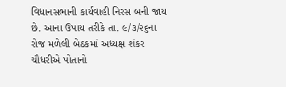વિધાનસભાની કાર્યવાહી નિરસ બની જાય છે. આના ઉપાય તરીકે તા. ૯/૩/૨૬ના રોજ મળેલી બેઠકમાં અધ્યક્ષ શંકર ચૌધરીએ પોતાનો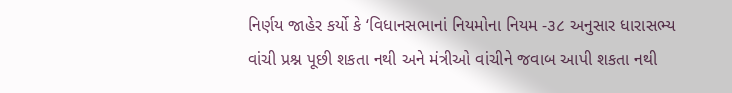નિર્ણય જાહેર કર્યો કે ‘વિધાનસભાનાં નિયમોના નિયમ -૩૮ અનુસાર ધારાસભ્ય વાંચી પ્રશ્ન પૂછી શકતા નથી અને મંત્રીઓ વાંચીને જવાબ આપી શકતા નથી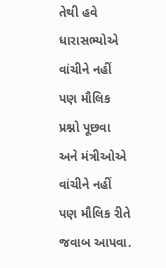તેથી હવે ધારાસભ્યોએ વાંચીને નહીં પણ મૌલિક પ્રશ્નો પૂછવા અને મંત્રીઓએ વાંચીને નહીં પણ મૌલિક રીતે જવાબ આપવા.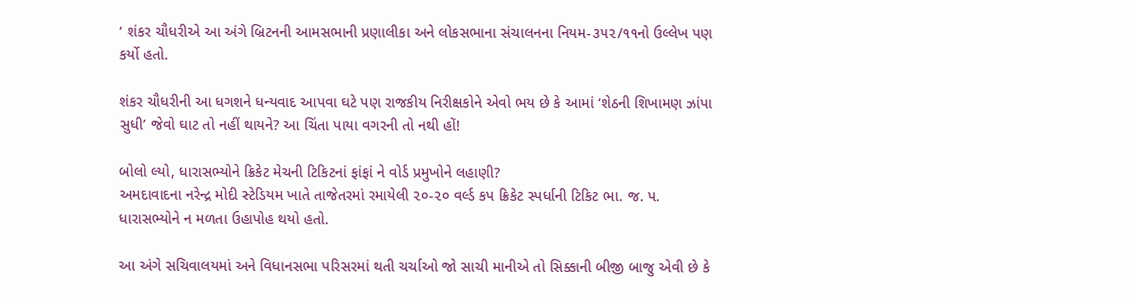‘ શંકર ચૌધરીએ આ અંગે બ્રિટનની આમસભાની પ્રણાલીકા અને લોકસભાના સંચાલનના નિયમ-૩૫૨/૧૧નો ઉલ્લેખ પણ કર્યો હતો.

શંકર ચૌધરીની આ ધગશને ધન્યવાદ આપવા ઘટે પણ રાજકીય નિરીક્ષકોને એવો ભય છે કે આમાં ‘શેઠની શિખામણ ઝાંપા સુધી’ જેવો ઘાટ તો નહીં થાયને? આ ચિંતા પાયા વગરની તો નથી હોં!

બોલો લ્યો, ધારાસભ્યોને ક્રિકેટ મેચની ટિકિટનાં ફાંફાં ને વોર્ડ પ્રમુખોને લહાણી?
અમદાવાદના નરેન્દ્ર મોદી સ્ટેડિયમ ખાતે તાજેતરમાં રમાયેલી ૨૦-૨૦ વર્લ્ડ કપ ક્રિકેટ સ્પર્ધાની ટિકિટ ભા. જ. પ.  ધારાસભ્યોને ન મળતા ઉહાપોહ થયો હતો.

આ અંગે સચિવાલયમાં અને વિધાનસભા પરિસરમાં થતી ચર્ચાઓ જો સાચી માનીએ તો સિક્કાની બીજી બાજુ એવી છે કે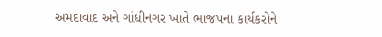અમદાવાદ અને ગાંધીનગર ખાતે ભાજપના કાર્યકરોને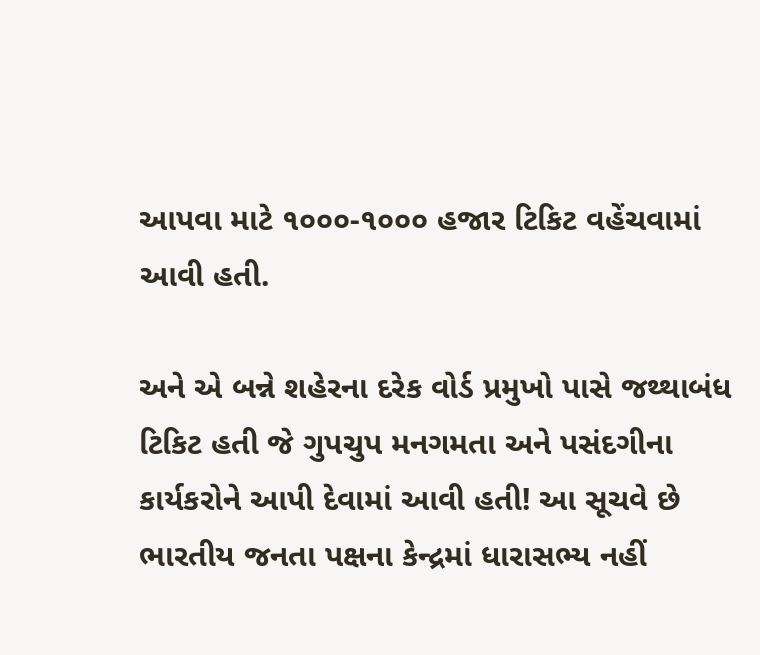આપવા માટે ૧૦૦૦-૧૦૦૦ હજાર ટિકિટ વહેંચવામાં આવી હતી.

અને એ બન્ને શહેરના દરેક વોર્ડ પ્રમુખો પાસે જથ્થાબંધ ટિકિટ હતી જે ગુપચુપ મનગમતા અને પસંદગીના કાર્યકરોને આપી દેવામાં આવી હતી! આ સૂચવે છે ભારતીય જનતા પક્ષના કેન્દ્રમાં ધારાસભ્ય નહીં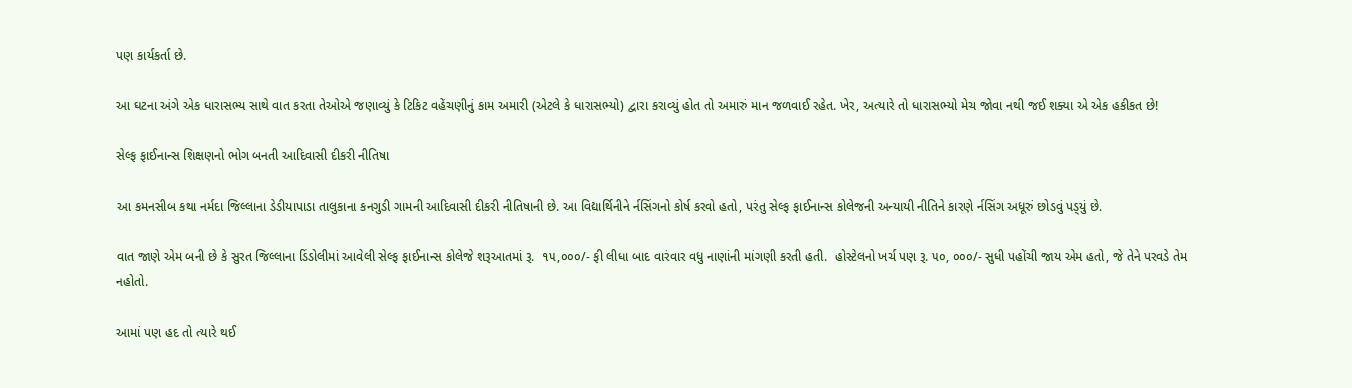પણ કાર્યકર્તા છે.

આ ઘટના અંગે એક ધારાસભ્ય સાથે વાત કરતા તેઓએ જણાવ્યું કે ટિકિટ વહેંચણીનું કામ અમારી (એટલે કે ધારાસભ્યો) દ્વારા કરાવ્યું હોત તો અમારું માન જળવાઈ રહેત. ખેર, અત્યારે તો ધારાસભ્યો મેચ જોવા નથી જઈ શક્યા એ એક હકીકત છે!

સેલ્ફ ફાઈનાન્સ શિક્ષણનો ભોગ બનતી આદિવાસી દીકરી નીતિષા

આ કમનસીબ કથા નર્મદા જિલ્લાના ડેડીયાપાડા તાલુકાના કનગુડી ગામની આદિવાસી દીકરી નીતિષાની છે. આ વિદ્યાર્થિનીને ર્નસિંગનો કોર્ષ કરવો હતો, પરંતુ સેલ્ફ ફાઈનાન્સ કોલેજની અન્યાયી નીતિને કારણે ર્નસિંગ અધૂરું છોડવું પડ્‌યું છે.

વાત જાણે એમ બની છે કે સુરત જિલ્લાના ડિંડોલીમાં આવેલી સેલ્ફ ફાઈનાન્સ કોલેજે શરૂઆતમાં રૂ.  ૧૫,૦૦૦/- ફી લીધા બાદ વારંવાર વધુ નાણાંની માંગણી કરતી હતી.  હોસ્ટેલનો ખર્ચ પણ રૂ. ૫૦, ૦૦૦/- સુધી પહોંચી જાય એમ હતો, જે તેને પરવડે તેમ નહોતો.

આમાં પણ હદ તો ત્યારે થઈ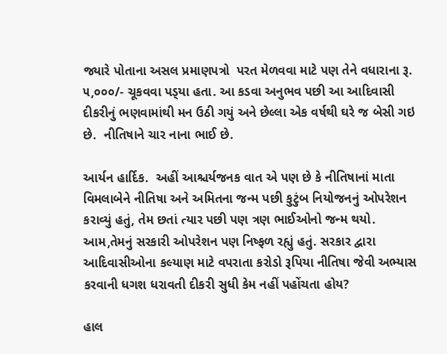જ્યારે પોતાના અસલ પ્રમાણપત્રો  પરત મેળવવા માટે પણ તેને વધારાના રૂ. ૫,૦૦૦/- ચૂકવવા પડ્‌યા હતા. આ કડવા અનુભવ પછી આ આદિવાસી દીકરીનું ભણવામાંથી મન ઉઠી ગયું અને છેલ્લા એક વર્ષથી ઘરે જ બેસી ગઇ છે.  નીતિષાને ચાર નાના ભાઈ છે.

આર્યન હાર્દિક.  અહીં આશ્ચર્યજનક વાત એ પણ છે કે નીતિષાનાં માતા વિમલાબેને નીતિષા અને અમિતના જન્મ પછી કુટુંબ નિયોજનનું ઓપરેશન કરાવ્યું હતું, તેમ છતાં ત્યાર પછી પણ ત્રણ ભાઈઓનો જન્મ થયો.  આમ,તેમનું સરકારી ઓપરેશન પણ નિષ્ફળ રહ્યું હતું. સરકાર દ્વારા આદિવાસીઓના કલ્યાણ માટે વપરાતા કરોડો રૂપિયા નીતિષા જેવી અભ્યાસ કરવાની ધગશ ધરાવતી દીકરી સુધી કેમ નહીં પહોંચતા હોય?

હાલ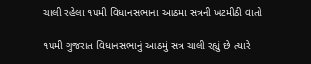ચાલી રહેલા ૧૫મી વિધાનસભાના આઠમા સત્રની ખટમીઠી વાતો

૧૫મી ગુજરાત વિધાનસભાનું આઠમું સત્ર ચાલી રહ્યું છે ત્યારે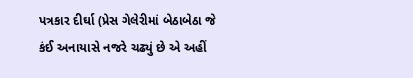પત્રકાર દીર્ઘા (પ્રેસ ગેલેરીમાં બેઠાબેઠા જે કંઈ અનાયાસે નજરે ચઢ્યું છે એ અહીં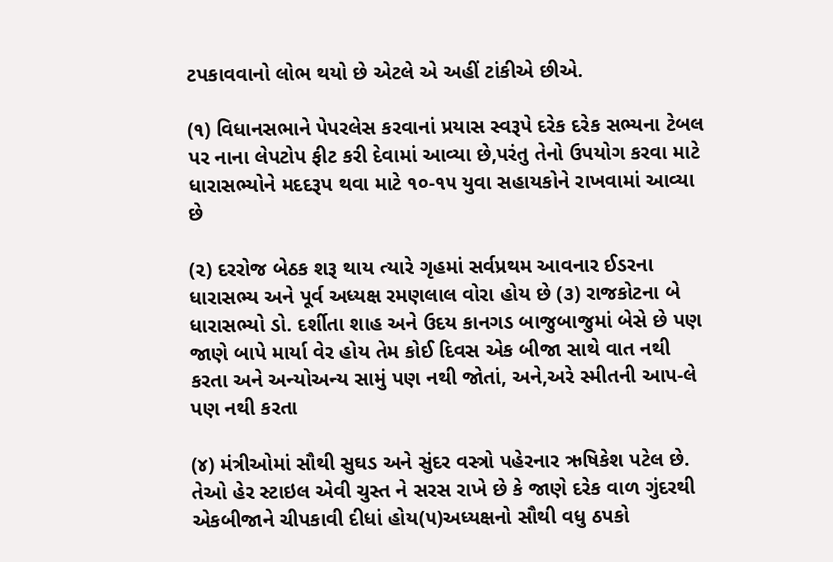ટપકાવવાનો લોભ થયો છે એટલે એ અહીં ટાંકીએ છીએ.

(૧) વિધાનસભાને પેપરલેસ કરવાનાં પ્રયાસ સ્વરૂપે દરેક દરેક સભ્યના ટેબલ પર નાના લેપટોપ ફીટ કરી દેવામાં આવ્યા છે,પરંતુ તેનો ઉપયોગ કરવા માટે ધારાસભ્યોને મદદરૂપ થવા માટે ૧૦-૧૫ યુવા સહાયકોને રાખવામાં આવ્યા છે

(૨) દરરોજ બેઠક શરૂ થાય ત્યારે ગૃહમાં સર્વપ્રથમ આવનાર ઈડરના ધારાસભ્ય અને પૂર્વ અધ્યક્ષ રમણલાલ વોરા હોય છે (૩) રાજકોટના બે ધારાસભ્યો ડો. દર્શીતા શાહ અને ઉદય કાનગડ બાજુબાજુમાં બેસે છે પણ જાણે બાપે માર્યા વેર હોય તેમ કોઈ દિવસ એક બીજા સાથે વાત નથી કરતા અને અન્યોઅન્ય સામું પણ નથી જોતાં, અને,અરે સ્મીતની આપ-લે પણ નથી કરતા

(૪) મંત્રીઓમાં સૌથી સુઘડ અને સુંદર વસ્ત્રો પહેરનાર ઋષિકેશ પટેલ છે. તેઓ હેર સ્ટાઇલ એવી ચુસ્ત ને સરસ રાખે છે કે જાણે દરેક વાળ ગુંદરથી એકબીજાને ચીપકાવી દીધાં હોય(૫)અધ્યક્ષનો સૌથી વધુ ઠપકો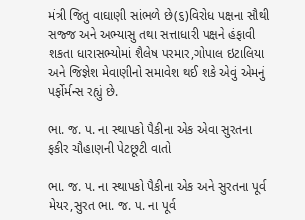મંત્રી જિતુ વાઘાણી સાંભળે છે(૬)વિરોધ પક્ષના સૌથી સજ્જ અને અભ્યાસુ તથા સત્તાધારી પક્ષને હંફાવી શકતા ધારાસભ્યોમાં શૈલેષ પરમાર,ગોપાલ ઇટાલિયા અને જિજ્ઞેશ મેવાણીનો સમાવેશ થઈ શકે એવું એમનું પર્ફોર્મન્સ રહ્યું છે.

ભા. જ. પ. ના સ્થાપકો પૈકીના એક એવા સુરતના ફકીર ચૌહાણની પેટછૂટી વાતો

ભા. જ. પ. ના સ્થાપકો પૈકીના એક અને સુરતના પૂર્વ મેયર,સુરત ભા. જ. પ. ના પૂર્વ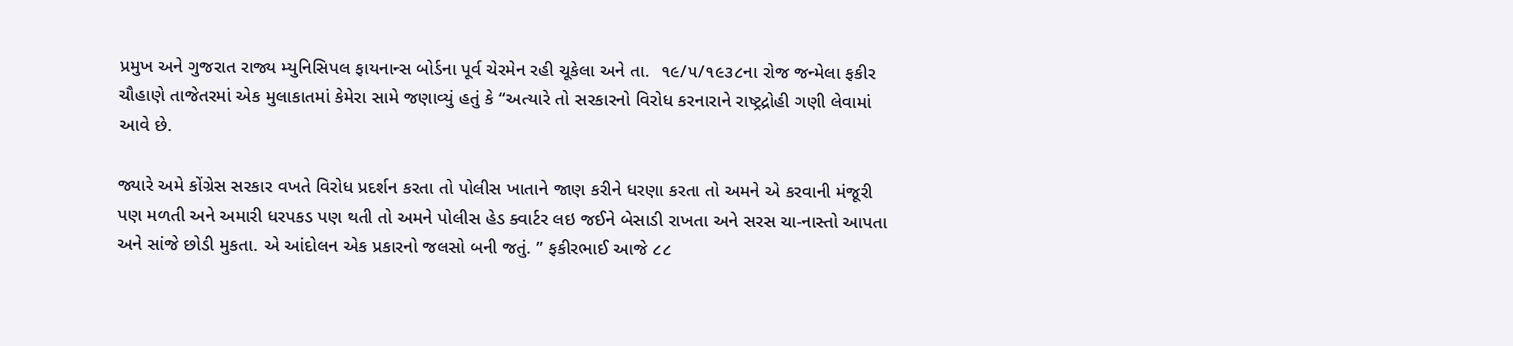પ્રમુખ અને ગુજરાત રાજ્ય મ્યુનિસિપલ ફાયનાન્સ બોર્ડના પૂર્વ ચેરમેન રહી ચૂકેલા અને તા.  ૧૯/૫/૧૯૩૮ના રોજ જન્મેલા ફકીર ચૌહાણે તાજેતરમાં એક મુલાકાતમાં કેમેરા સામે જણાવ્યું હતું કે “અત્યારે તો સરકારનો વિરોધ કરનારાને રાષ્ટ્રદ્રોહી ગણી લેવામાં આવે છે.

જ્યારે અમે કોંગ્રેસ સરકાર વખતે વિરોધ પ્રદર્શન કરતા તો પોલીસ ખાતાને જાણ કરીને ધરણા કરતા તો અમને એ કરવાની મંજૂરી પણ મળતી અને અમારી ધરપકડ પણ થતી તો અમને પોલીસ હેડ ક્વાર્ટર લઇ જઈને બેસાડી રાખતા અને સરસ ચા-નાસ્તો આપતા અને સાંજે છોડી મુકતા. એ આંદોલન એક પ્રકારનો જલસો બની જતું. ” ફકીરભાઈ આજે ૮૮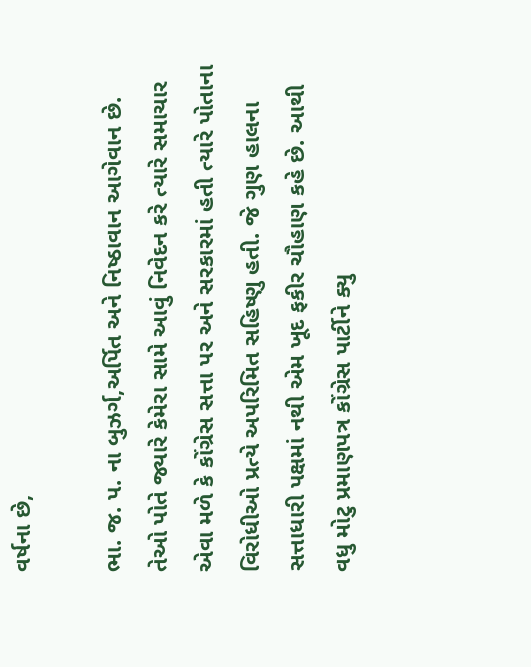વર્ષના છે,

ભા. જ. પ. ના બુઝર્ગ,અર્પિત અને નિષ્ઠાવાન આગેવાન છે. તેઓ પોતે જ્યારે કેમેરા સામે આવું નિવેદન કરે ત્યારે સમાચાર એવા મળે કે કોંગ્રેસ સત્તા પર અને સરકારમાં હતી ત્યારે પોતાના વિરોધીઓ પ્રત્યે અપરિમિત સહિષ્ણુ હતી. જે ગુણ હાલના સત્તાધારી પક્ષમાં નથી એમ ખૂદ ફકીર ચૌહાણ કહે છે. આથી વધુ મોટુ પ્રમાણપત્ર કોંગ્રેસ પાર્ટીને ક્યુ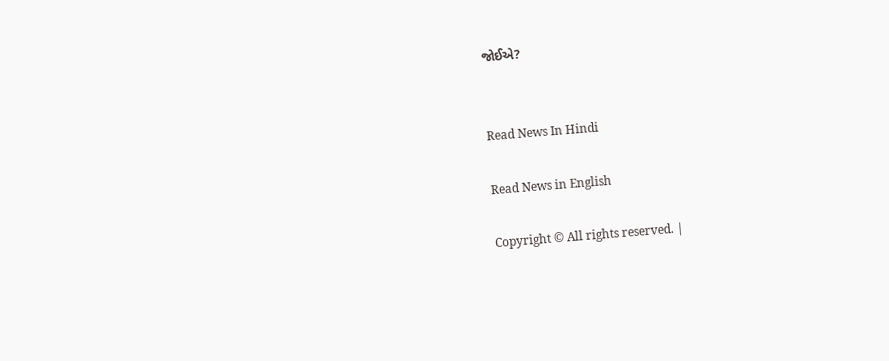જોઈએ?


Read News In Hindi

Read News in English

Copyright © All rights reserved. |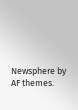Newsphere by AF themes.